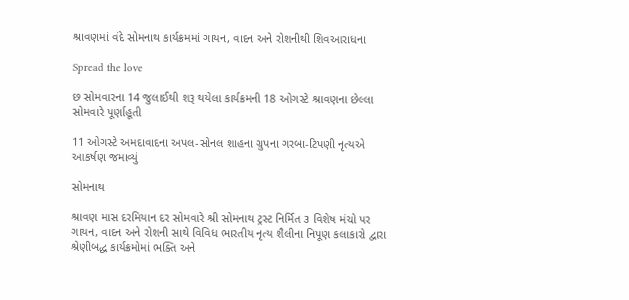શ્રાવણમાં વંદે સોમનાથ કાર્યક્રમમાં ગાયન, વાદન અને રોશનીથી શિવઆરાધના

Spread the love

છ સોમવારના 14 જુલાઈથી શરૂ થયેલા કાર્યક્રમની 18 ઓગસ્ટે શ્રાવણના છેલ્લા સોમવારે પૂર્ણાહૂતી

11 ઓગસ્ટે અમદાવાદના અપલ-સોનલ શાહના ગ્રુપના ગરબા-ટિપણી નૃત્યએ આકર્ષણ જમાવ્યું

સોમનાથ

શ્રાવણ માસ દરમિયાન દર સોમવારે શ્રી સોમનાથ ટ્રસ્ટ નિર્મિત ૩ વિશેષ મંચો પર ગાયન, વાદન અને રોશની સાથે વિવિધ ભારતીય નૃત્ય શૈલીના નિપૂણ કલાકારો દ્વારા શ્રેણીબદ્ધ કાર્યક્રમોમાં ભક્તિ અને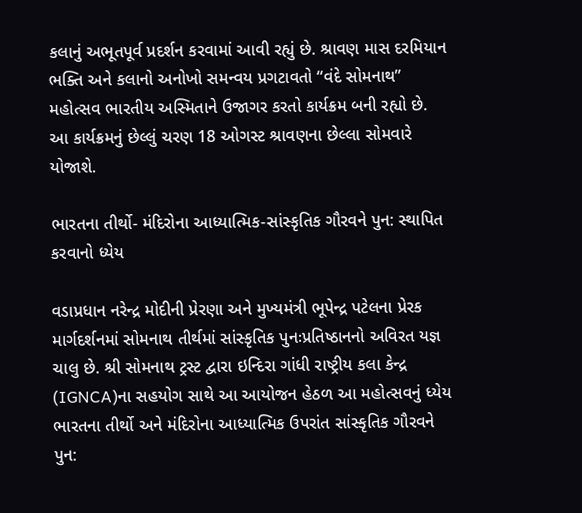કલાનું અભૂતપૂર્વ પ્રદર્શન કરવામાં આવી રહ્યું છે. શ્રાવણ માસ દરમિયાન ભક્તિ અને કલાનો અનોખો સમન્વય પ્રગટાવતો “વંદે સોમનાથ” મહોત્સવ ભારતીય અસ્મિતાને ઉજાગર કરતો કાર્યક્રમ બની રહ્યો છે. આ કાર્યક્રમનું છેલ્લું ચરણ 18 ઓગસ્ટ શ્રાવણના છેલ્લા સોમવારે યોજાશે.

ભારતના તીર્થો- મંદિરોના આધ્યાત્મિક-સાંસ્કૃતિક ગૌરવને પુન: સ્થાપિત કરવાનો ધ્યેય

વડાપ્રધાન નરેન્દ્ર મોદીની પ્રેરણા અને મુખ્યમંત્રી ભૂપેન્દ્ર પટેલના પ્રેરક માર્ગદર્શનમાં સોમનાથ તીર્થમાં સાંસ્કૃતિક પુનઃપ્રતિષ્ઠાનનો અવિરત યજ્ઞ ચાલુ છે. શ્રી સોમનાથ ટ્રસ્ટ દ્વારા ઇન્દિરા ગાંધી રાષ્ટ્રીય કલા કેન્દ્ર (IGNCA)ના સહયોગ સાથે આ આયોજન હેઠળ આ મહોત્સવનું ધ્યેય ભારતના તીર્થો અને મંદિરોના આધ્યાત્મિક ઉપરાંત સાંસ્કૃતિક ગૌરવને પુન: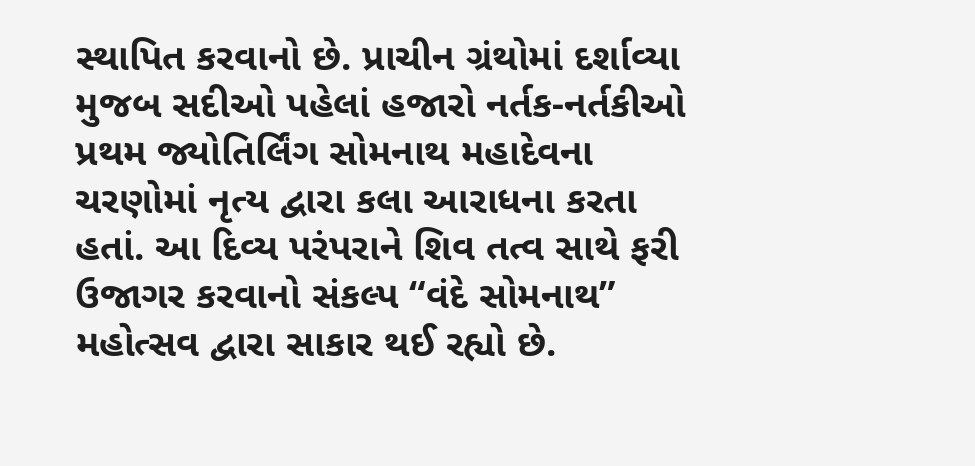સ્થાપિત કરવાનો છે. પ્રાચીન ગ્રંથોમાં દર્શાવ્યા મુજબ સદીઓ પહેલાં હજારો નર્તક-નર્તકીઓ પ્રથમ જ્યોતિર્લિંગ સોમનાથ મહાદેવના ચરણોમાં નૃત્ય દ્વારા કલા આરાધના કરતા હતાં. આ દિવ્ય પરંપરાને શિવ તત્વ સાથે ફરી ઉજાગર કરવાનો સંકલ્પ “વંદે સોમનાથ” મહોત્સવ દ્વારા સાકાર થઈ રહ્યો છે.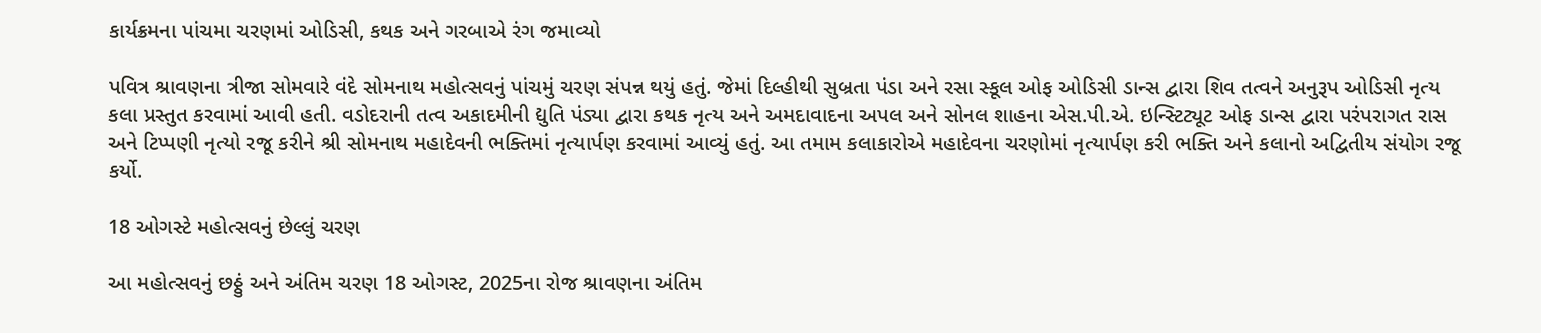કાર્યક્રમના પાંચમા ચરણમાં ઓડિસી, કથક અને ગરબાએ રંગ જમાવ્યો

પવિત્ર શ્રાવણના ત્રીજા સોમવારે વંદે સોમનાથ મહોત્સવનું પાંચમું ચરણ સંપન્ન થયું હતું. જેમાં દિલ્હીથી સુબ્રતા પંડા અને રસા સ્કૂલ ઓફ ઓડિસી ડાન્સ દ્વારા શિવ તત્વને અનુરૂપ ઓડિસી નૃત્ય કલા પ્રસ્તુત કરવામાં આવી હતી. વડોદરાની તત્વ અકાદમીની દ્યુતિ પંડ્યા દ્વારા કથક નૃત્ય અને અમદાવાદના અપલ અને સોનલ શાહના એસ.પી.એ. ઇન્સ્ટિટ્યૂટ ઓફ ડાન્સ દ્વારા પરંપરાગત રાસ અને ટિપ્પણી નૃત્યો રજૂ કરીને શ્રી સોમનાથ મહાદેવની ભક્તિમાં નૃત્યાર્પણ કરવામાં આવ્યું હતું. આ તમામ કલાકારોએ મહાદેવના ચરણોમાં નૃત્યાર્પણ કરી ભક્તિ અને કલાનો અદ્વિતીય સંયોગ રજૂ કર્યો.

18 ઓગસ્ટે મહોત્સવનું છેલ્લું ચરણ

આ મહોત્સવનું છઠ્ઠું અને અંતિમ ચરણ 18 ઓગસ્ટ, 2025ના રોજ શ્રાવણના અંતિમ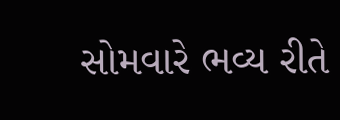સોમવારે ભવ્ય રીતે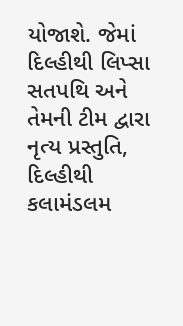યોજાશે. જેમાં દિલ્હીથી લિપ્સા સતપથિ અને તેમની ટીમ દ્વારા નૃત્ય પ્રસ્તુતિ, દિલ્હીથી કલામંડલમ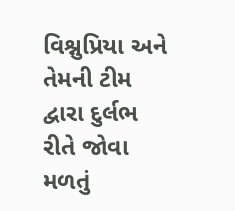વિશ્નુપ્રિયા અને તેમની ટીમ દ્વારા દુર્લભ રીતે જોવા મળતું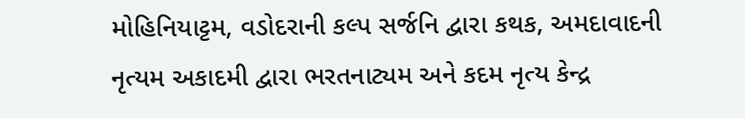મોહિનિયાટ્ટમ, વડોદરાની કલ્પ સર્જનિ દ્વારા કથક, અમદાવાદની નૃત્યમ અકાદમી દ્વારા ભરતનાટ્યમ અને કદમ નૃત્ય કેન્દ્ર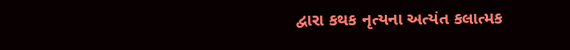દ્વારા કથક નૃત્યના અત્યંત કલાત્મક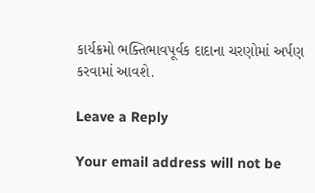કાર્યક્રમો ભક્તિભાવપૂર્વક દાદાના ચરણોમાં અર્પણ કરવામાં આવશે.

Leave a Reply

Your email address will not be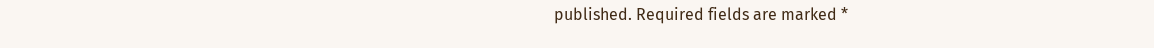published. Required fields are marked *